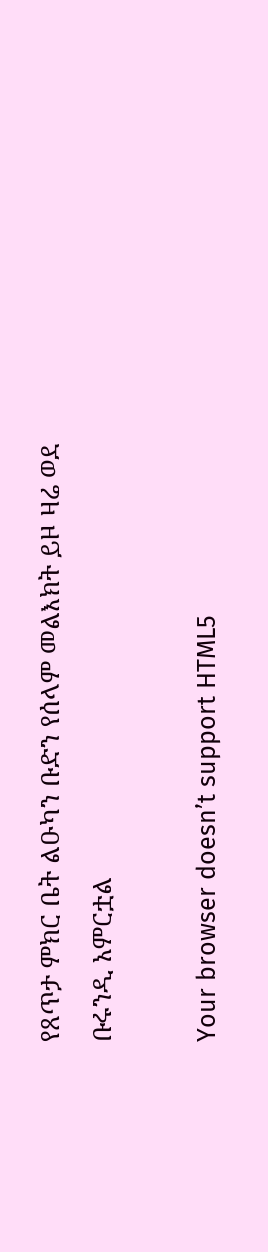የጸጥታ ምክር ቤት ልዑካን ቡድን የሰላም መልእክት ይዞ ዛሬ ወደ ቡሩንዲ አምርቷል

Your browser doesn’t support HTML5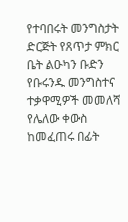የተባበሩት መንግስታት ድርጅት የጸጥታ ምክር ቤት ልዑካን ቡድን የቡሩንዱ መንግስተና ተቃዋሚዎች መመለሻ የሌለው ቀውስ ከመፈጠሩ በፊት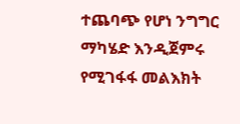ተጨባጭ የሆነ ንግግር ማካሄድ እንዲጀምሩ የሚገፋፋ መልእክት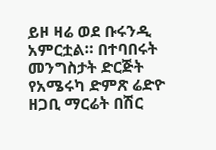ይዞ ዛሬ ወደ ቡሩንዲ አምርቷል። በተባበሩት መንግስታት ድርጅት የአሜሩካ ድምጽ ሬድዮ ዘጋቢ ማርሬት በሽር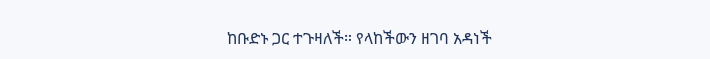ከቡድኑ ጋር ተጉዛለች። የላከችውን ዘገባ አዳነች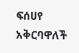ፍሰሀየ አቅርባዋለች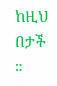ከዚህ በታች ።